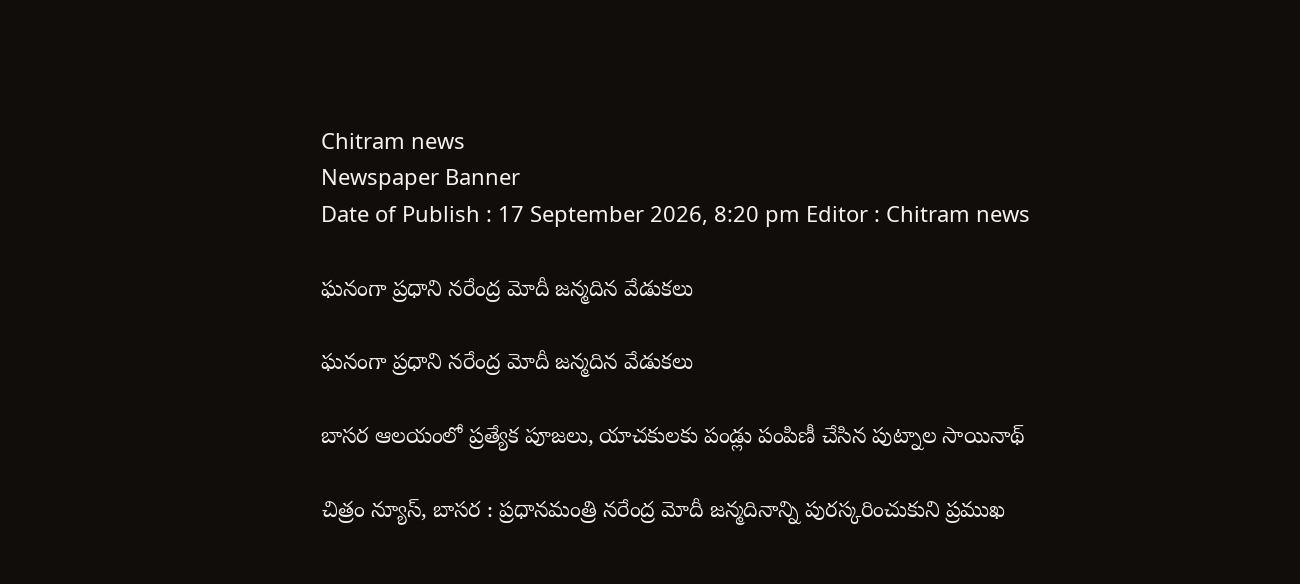Chitram news
Newspaper Banner
Date of Publish : 17 September 2026, 8:20 pm Editor : Chitram news

ఘనంగా ప్రధాని నరేంద్ర మోదీ జన్మదిన వేడుకలు

ఘనంగా ప్రధాని నరేంద్ర మోదీ జన్మదిన వేడుకలు

బాసర ఆలయంలో ప్రత్యేక పూజలు, యాచకులకు పండ్లు పంపిణీ చేసిన పుట్నాల సాయినాథ్

చిత్రం న్యూస్, బాసర : ప్రధానమంత్రి నరేంద్ర మోదీ జన్మదినాన్ని పురస్కరించుకుని ప్రముఖ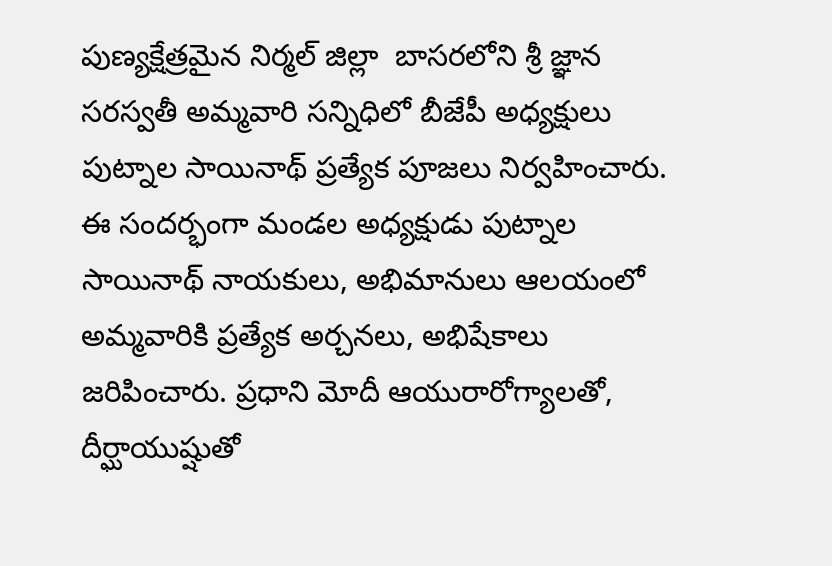పుణ్యక్షేత్రమైన నిర్మల్ జిల్లా  బాసరలోని శ్రీ జ్ఞాన సరస్వతీ అమ్మవారి సన్నిధిలో బీజేపీ అధ్యక్షులు  పుట్నాల సాయినాథ్ ప్రత్యేక పూజలు నిర్వహించారు. ఈ సందర్భంగా మండల అధ్యక్షుడు పుట్నాల సాయినాథ్ నాయకులు, అభిమానులు ఆలయంలో అమ్మవారికి ప్రత్యేక అర్చనలు, అభిషేకాలు జరిపించారు. ప్రధాని మోదీ ఆయురారోగ్యాలతో, దీర్ఘాయుష్షుతో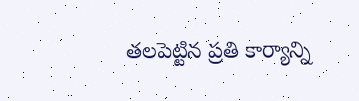తలపెట్టిన ప్రతి కార్యాన్ని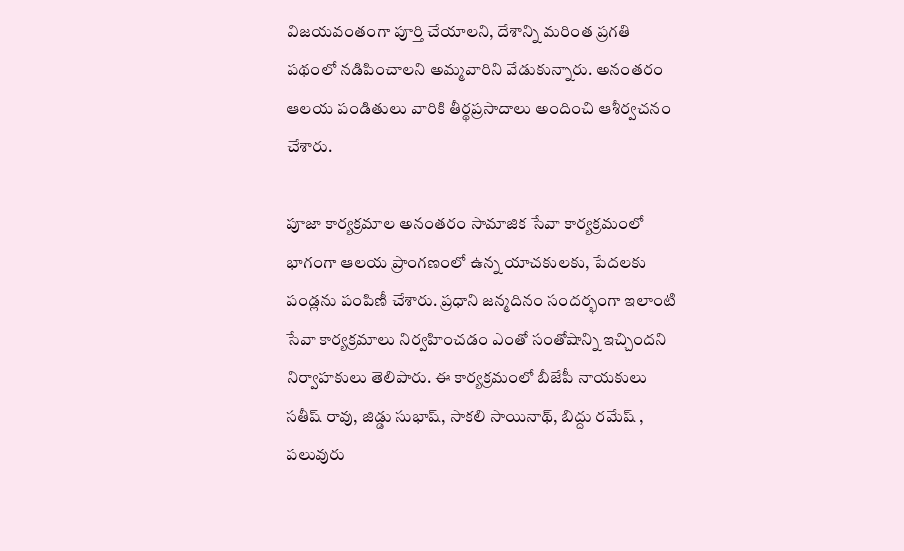విజయవంతంగా పూర్తి చేయాలని, దేశాన్ని మరింత ప్రగతి పథంలో నడిపించాలని అమ్మవారిని వేడుకున్నారు. అనంతరం ఆలయ పండితులు వారికి తీర్థప్రసాదాలు అందించి ఆశీర్వచనం చేశారు.

పూజా కార్యక్రమాల అనంతరం సామాజిక సేవా కార్యక్రమంలో భాగంగా ఆలయ ప్రాంగణంలో ఉన్న యాచకులకు, పేదలకు పండ్లను పంపిణీ చేశారు. ప్రధాని జన్మదినం సందర్భంగా ఇలాంటి సేవా కార్యక్రమాలు నిర్వహించడం ఎంతో సంతోషాన్ని ఇచ్చిందని నిర్వాహకులు తెలిపారు. ఈ కార్యక్రమంలో బీజేపీ నాయకులు సతీష్ రావు, జిడ్డు సుభాష్, సాకలి సాయినాథ్, బిద్దు రమేష్ , పలువురు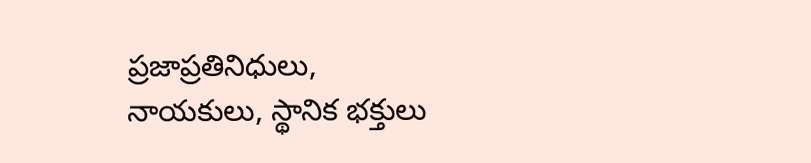ప్రజాప్రతినిధులు, నాయకులు, స్థానిక భక్తులు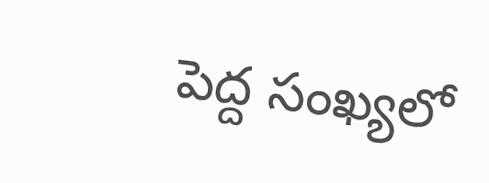పెద్ద సంఖ్యలో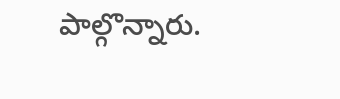పాల్గొన్నారు.